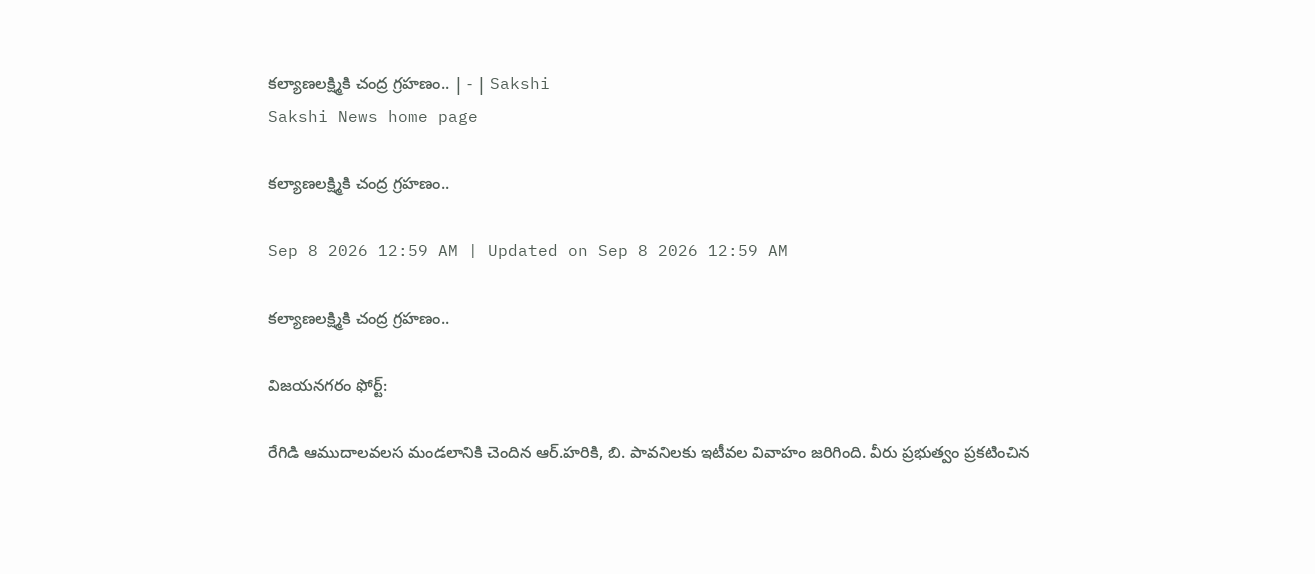కల్యాణలక్ష్మికి చంద్ర గ్రహణం.. | - | Sakshi
Sakshi News home page

కల్యాణలక్ష్మికి చంద్ర గ్రహణం..

Sep 8 2026 12:59 AM | Updated on Sep 8 2026 12:59 AM

కల్యాణలక్ష్మికి చంద్ర గ్రహణం..

విజయనగరం ఫోర్ట్‌:

రేగిడి ఆముదాలవలస మండలానికి చెందిన ఆర్‌.హరికి, బి. పావనిలకు ఇటీవల వివాహం జరిగింది. వీరు ప్రభుత్వం ప్రకటించిన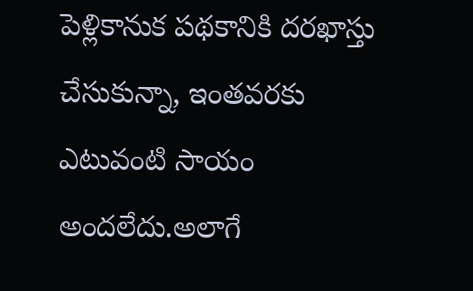పెళ్లికానుక పథకానికి దరఖాస్తు చేసుకున్నా, ఇంతవరకు ఎటువంటి సాయం అందలేదు.అలాగే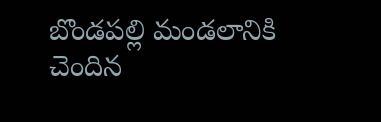బొండపల్లి మండలానికి చెందిన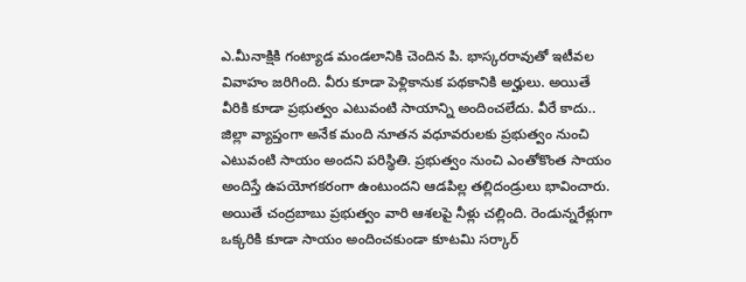ఎ.మీనాక్షికి గంట్యాడ మండలానికి చెందిన పి. భాస్కరరావుతో ఇటీవల వివాహం జరిగింది. వీరు కూడా పెళ్లికానుక పథకానికి అర్హులు. అయితే వీరికి కూడా ప్రభుత్వం ఎటువంటి సాయాన్ని అందించలేదు. వీరే కాదు.. జిల్లా వ్యాప్తంగా అనేక మంది నూతన వధూవరులకు ప్రభుత్వం నుంచి ఎటువంటి సాయం అందని పరిస్థితి. ప్రభుత్వం నుంచి ఎంతోకొంత సాయం అందిస్తే ఉపయోగకరంగా ఉంటుందని ఆడపిల్ల తల్లిదండ్రులు భావించారు. అయితే చంద్రబాబు ప్రభుత్వం వారి ఆశలపై నీళ్లు చల్లింది. రెండున్నరేళ్లుగా ఒక్కరికి కూడా సాయం అందించకుండా కూటమి సర్కార్‌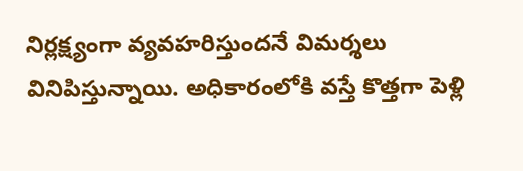నిర్లక్ష్యంగా వ్యవహరిస్తుందనే విమర్శలు వినిపిస్తున్నాయి. అధికారంలోకి వస్తే కొత్తగా పెళ్లి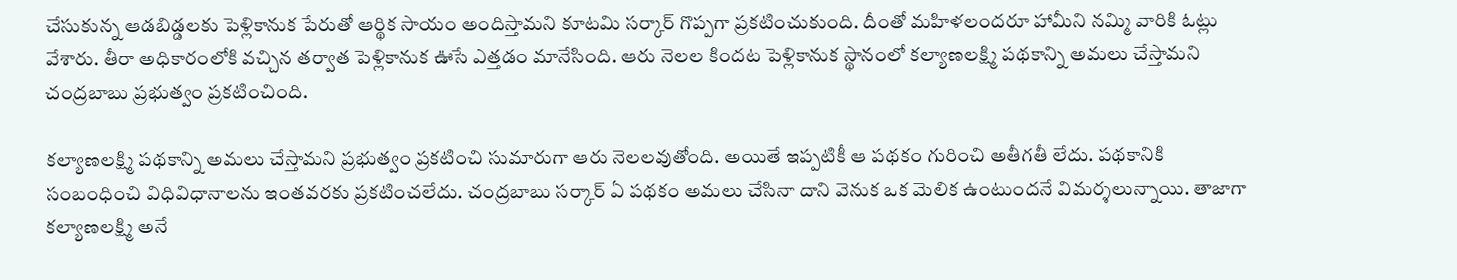చేసుకున్న ఆడబిడ్డలకు పెళ్లికానుక పేరుతో ఆర్థిక సాయం అందిస్తామని కూటమి సర్కార్‌ గొప్పగా ప్రకటించుకుంది. దీంతో మహిళలందరూ హామీని నమ్మి వారికి ఓట్లు వేశారు. తీరా అధికారంలోకి వచ్చిన తర్వాత పెళ్లికానుక ఊసే ఎత్తడం మానేసింది. ఆరు నెలల కిందట పెళ్లికానుక స్థానంలో కల్యాణలక్ష్మి పథకాన్ని అమలు చేస్తామని చంద్రబాబు ప్రభుత్వం ప్రకటించింది.

కల్యాణలక్ష్మి పథకాన్ని అమలు చేస్తామని ప్రభుత్వం ప్రకటించి సుమారుగా ఆరు నెలలవుతోంది. అయితే ఇప్పటికీ ఆ పథకం గురించి అతీగతీ లేదు. పథకానికి సంబంధించి విధివిధానాలను ఇంతవరకు ప్రకటించలేదు. చంద్రబాబు సర్కార్‌ ఏ పథకం అమలు చేసినా దాని వెనుక ఒక మెలిక ఉంటుందనే విమర్శలున్నాయి. తాజాగా కల్యాణలక్ష్మి అనే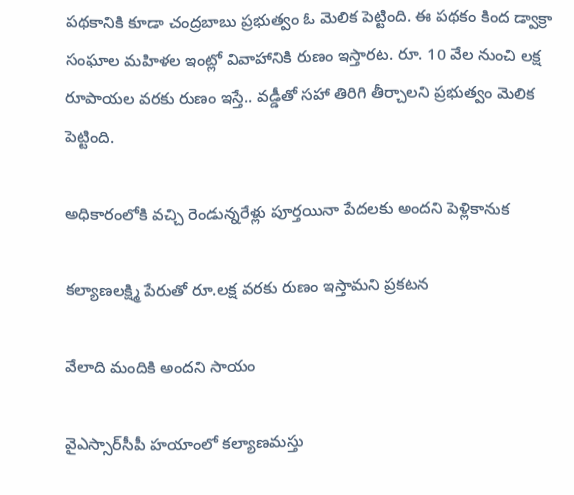పథకానికి కూడా చంద్రబాబు ప్రభుత్వం ఓ మెలిక పెట్టింది. ఈ పథకం కింద డ్వాక్రా సంఘాల మహిళల ఇంట్లో వివాహానికి రుణం ఇస్తారట. రూ. 10 వేల నుంచి లక్ష రూపాయల వరకు రుణం ఇస్తే.. వడ్డీతో సహా తిరిగి తీర్చాలని ప్రభుత్వం మెలిక పెట్టింది.

అధికారంలోకి వచ్చి రెండున్నరేళ్లు పూర్తయినా పేదలకు అందని పెళ్లికానుక

కల్యాణలక్ష్మి పేరుతో రూ.లక్ష వరకు రుణం ఇస్తామని ప్రకటన

వేలాది మందికి అందని సాయం

వైఎస్సార్‌సీపీ హయాంలో కల్యాణమస్తు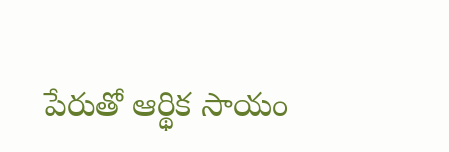పేరుతో ఆర్థిక సాయం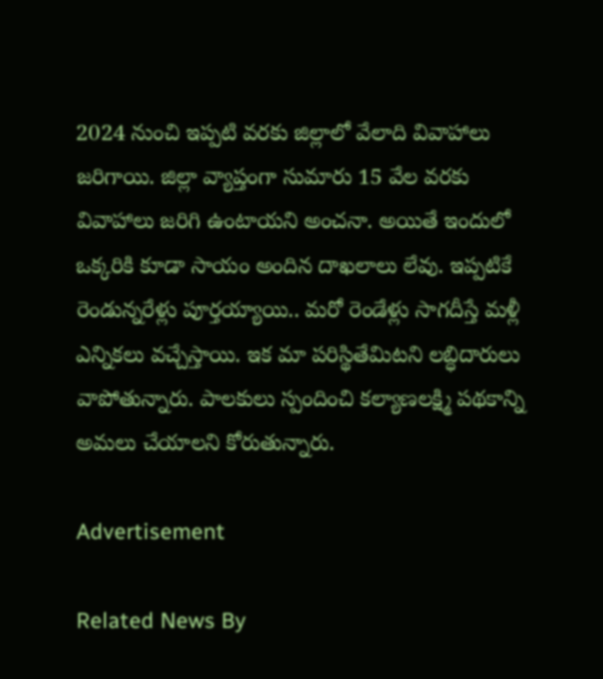2024 నుంచి ఇప్పటి వరకు జిల్లాలో వేలాది వివాహాలు జరిగాయి. జిల్లా వ్యాప్తంగా సుమారు 15 వేల వరకు వివాహాలు జరిగి ఉంటాయని అంచనా. అయితే ఇందులో ఒక్కరికి కూడా సాయం అందిన దాఖలాలు లేవు. ఇప్పటికే రెండున్నరేళ్లు పూర్తయ్యాయి.. మరో రెండేళ్లు సాగదీస్తే మళ్లీ ఎన్నికలు వచ్చేస్తాయి. ఇక మా పరిస్థితేమిటని లబ్ధిదారులు వాపోతున్నారు. పాలకులు స్పందించి కల్యాణలక్ష్మి పథకాన్ని అమలు చేయాలని కోరుతున్నారు.

Advertisement

Related News By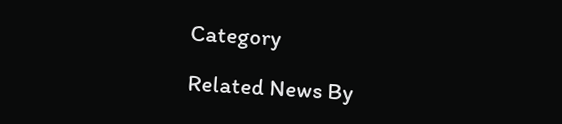Category

Related News By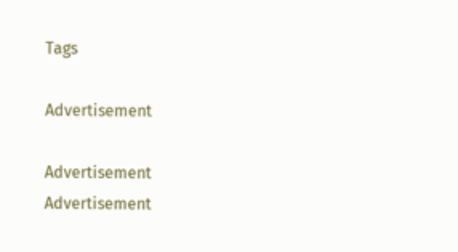Tags

Advertisement

Advertisement
Advertisement